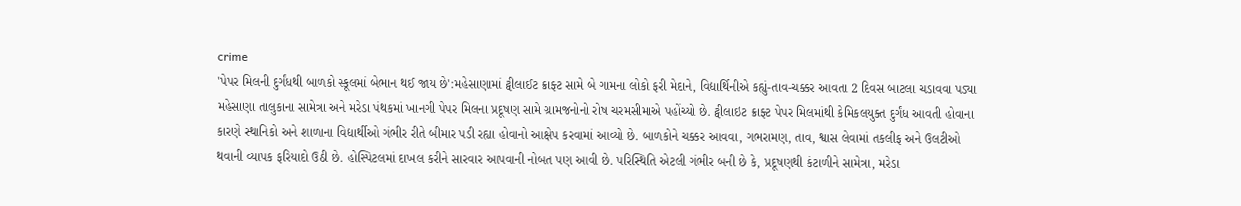crime
'પેપર મિલની દુર્ગંધથી બાળકો સ્કૂલમાં બેભાન થઈ જાય છે':મહેસાણામાં ટ્વીલાઈટ ક્રાફ્ટ સામે બે ગામના લોકો ફરી મેદાને, વિદ્યાર્થિનીએ કહ્યું-તાવ-ચક્કર આવતા 2 દિવસ બાટલા ચડાવવા પડ્યા
મહેસાણા તાલુકાના સામેત્રા અને મરેડા પંથકમાં ખાનગી પેપર મિલના પ્રદૂષણ સામે ગ્રામજનોનો રોષ ચરમસીમાએ પહોંચ્યો છે. ટ્વીલાઇટ ક્રાફ્ટ પેપર મિલમાંથી કેમિકલયુક્ત દુર્ગંધ આવતી હોવાના કારણે સ્થાનિકો અને શાળાના વિદ્યાર્થીઓ ગંભીર રીતે બીમાર પડી રહ્યા હોવાનો આક્ષેપ કરવામાં આવ્યો છે. બાળકોને ચક્કર આવવા, ગભરામણ, તાવ, શ્વાસ લેવામાં તકલીફ અને ઉલટીઓ થવાની વ્યાપક ફરિયાદો ઉઠી છે. હોસ્પિટલમાં દાખલ કરીને સારવાર આપવાની નોબત પણ આવી છે. પરિસ્થિતિ એટલી ગંભીર બની છે કે, પ્રદૂષણથી કંટાળીને સામેત્રા, મરેડા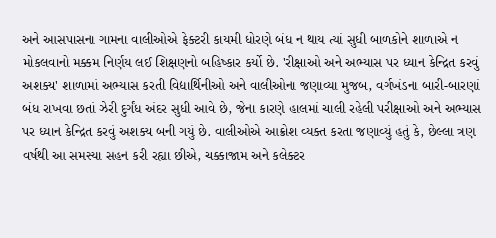અને આસપાસના ગામના વાલીઓએ ફેક્ટરી કાયમી ધોરણે બંધ ન થાય ત્યાં સુધી બાળકોને શાળાએ ન મોકલવાનો મક્કમ નિર્ણય લઈ શિક્ષણનો બહિષ્કાર કર્યો છે. 'રીક્ષાઓ અને અભ્યાસ પર ધ્યાન કેન્દ્રિત કરવું અશક્ય' શાળામાં અભ્યાસ કરતી વિદ્યાર્થિનીઓ અને વાલીઓના જણાવ્યા મુજબ, વર્ગખંડના બારી-બારણાં બંધ રાખવા છતાં ઝેરી દુર્ગંધ અંદર સુધી આવે છે, જેના કારણે હાલમાં ચાલી રહેલી પરીક્ષાઓ અને અભ્યાસ પર ધ્યાન કેન્દ્રિત કરવું અશક્ય બની ગયું છે. વાલીઓએ આક્રોશ વ્યક્ત કરતા જણાવ્યું હતું કે, છેલ્લા ત્રણ વર્ષથી આ સમસ્યા સહન કરી રહ્યા છીએ, ચક્કાજામ અને કલેક્ટર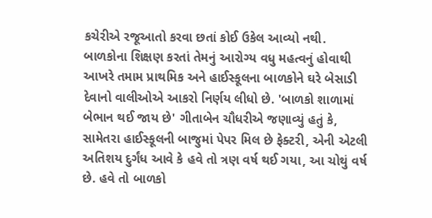કચેરીએ રજૂઆતો કરવા છતાં કોઈ ઉકેલ આવ્યો નથી. બાળકોના શિક્ષણ કરતાં તેમનું આરોગ્ય વધુ મહત્વનું હોવાથી આખરે તમામ પ્રાથમિક અને હાઈસ્કૂલના બાળકોને ઘરે બેસાડી દેવાનો વાલીઓએ આકરો નિર્ણય લીધો છે. 'બાળકો શાળામાં બેભાન થઈ જાય છે' ગીતાબેન ચૌધરીએ જણાવ્યું હતું કે, સામેતરા હાઈસ્કૂલની બાજુમાં પેપર મિલ છે ફેક્ટરી, એની એટલી અતિશય દુર્ગંધ આવે કે હવે તો ત્રણ વર્ષ થઈ ગયા, આ ચોથું વર્ષ છે. હવે તો બાળકો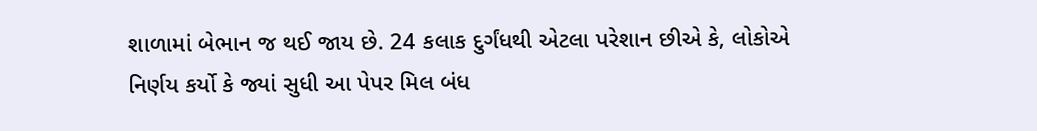શાળામાં બેભાન જ થઈ જાય છે. 24 કલાક દુર્ગંધથી એટલા પરેશાન છીએ કે, લોકોએ નિર્ણય કર્યો કે જ્યાં સુધી આ પેપર મિલ બંધ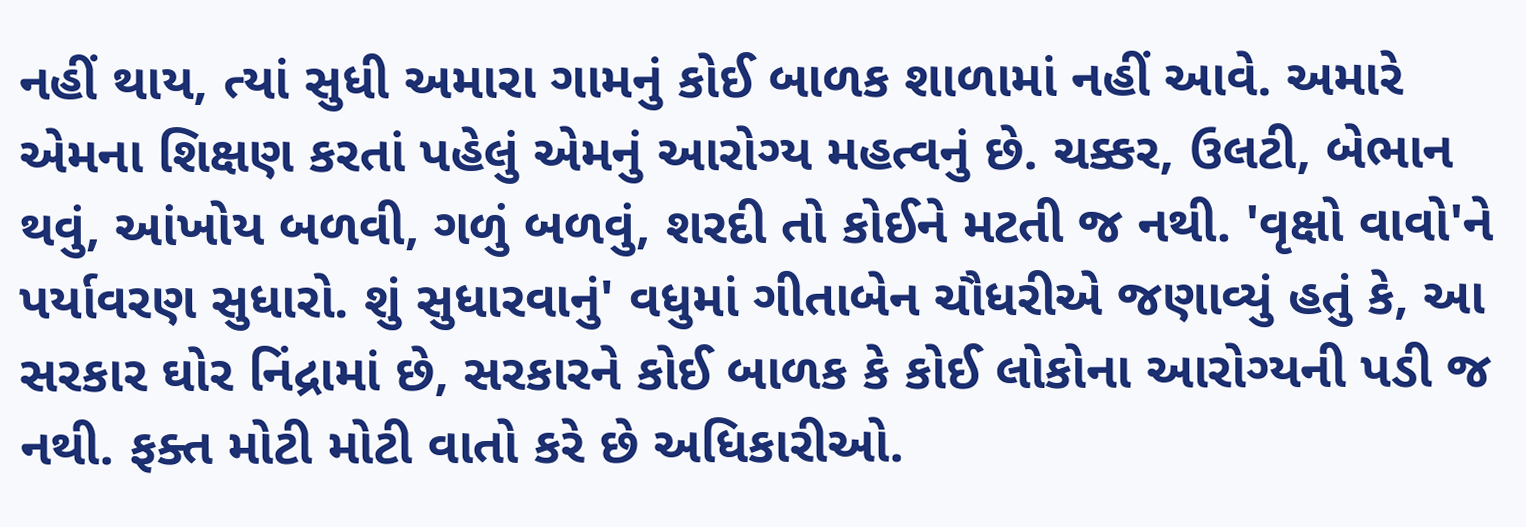નહીં થાય, ત્યાં સુધી અમારા ગામનું કોઈ બાળક શાળામાં નહીં આવે. અમારે એમના શિક્ષણ કરતાં પહેલું એમનું આરોગ્ય મહત્વનું છે. ચક્કર, ઉલટી, બેભાન થવું, આંખોય બળવી, ગળું બળવું, શરદી તો કોઈને મટતી જ નથી. 'વૃક્ષો વાવો'ને પર્યાવરણ સુધારો. શું સુધારવાનું' વધુમાં ગીતાબેન ચૌધરીએ જણાવ્યું હતું કે, આ સરકાર ઘોર નિંદ્રામાં છે, સરકારને કોઈ બાળક કે કોઈ લોકોના આરોગ્યની પડી જ નથી. ફક્ત મોટી મોટી વાતો કરે છે અધિકારીઓ.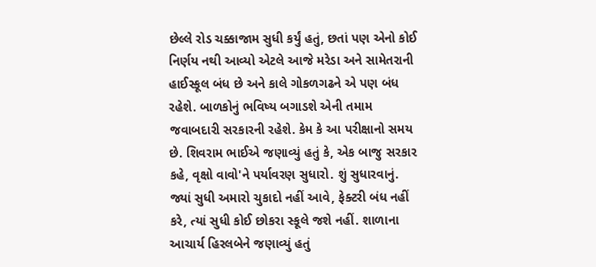છેલ્લે રોડ ચક્કાજામ સુધી કર્યું હતું, છતાં પણ એનો કોઈ નિર્ણય નથી આવ્યો એટલે આજે મરેડા અને સામેતરાની હાઈસ્કૂલ બંધ છે અને કાલે ગોકળગઢને એ પણ બંધ રહેશે. બાળકોનું ભવિષ્ય બગાડશે એની તમામ જવાબદારી સરકારની રહેશે. કેમ કે આ પરીક્ષાનો સમય છે. શિવરામ ભાઈએ જણાવ્યું હતું કે, એક બાજુ સરકાર કહે, વૃક્ષો વાવો'ને પર્યાવરણ સુધારો. શું સુધારવાનું. જ્યાં સુધી અમારો ચુકાદો નહીં આવે, ફેક્ટરી બંધ નહીં કરે, ત્યાં સુધી કોઈ છોકરા સ્કૂલે જશે નહીં. શાળાના આચાર્ય હિરલબેને જણાવ્યું હતું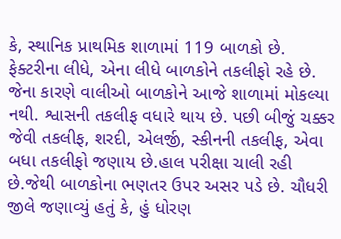કે, સ્થાનિક પ્રાથમિક શાળામાં 119 બાળકો છે. ફેક્ટરીના લીધે, એના લીધે બાળકોને તકલીફો રહે છે. જેના કારણે વાલીઓ બાળકોને આજે શાળામાં મોકલ્યા નથી. શ્વાસની તકલીફ વધારે થાય છે. પછી બીજું ચક્કર જેવી તકલીફ, શરદી, એલર્જી, સ્કીનની તકલીફ, એવા બધા તકલીફો જણાય છે.હાલ પરીક્ષા ચાલી રહી છે.જેથી બાળકોના ભણતર ઉપર અસર પડે છે. ચૌધરી જીલે જણાવ્યું હતું કે, હું ધોરણ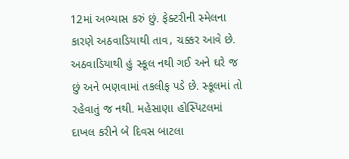12માં અભ્યાસ કરું છું. ફેક્ટરીની સ્મેલના કારણે અઠવાડિયાથી તાવ, ચક્કર આવે છે. અઠવાડિયાથી હું સ્કૂલ નથી ગઈ અને ઘરે જ છું અને ભણવામાં તકલીફ પડે છે. સ્કૂલમાં તો રહેવાતું જ નથી. મહેસાણા હોસ્પિટલમાં દાખલ કરીને બે દિવસ બાટલા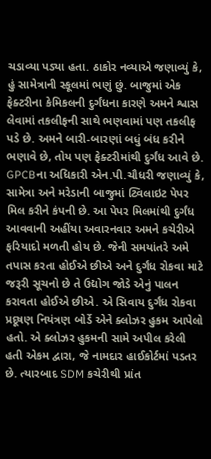ચડાવ્યા પડ્યા હતા. ઠાકોર નવ્યાએ જણાવ્યું કે, હું સામેત્રાની સ્કૂલમાં ભણું છું. બાજુમાં એક ફેક્ટરીના કેમિકલની દુર્ગંધના કારણે અમને શ્વાસ લેવામાં તકલીફની સાથે ભણવામાં પણ તકલીફ પડે છે. અમને બારી-બારણાં બધું બંધ કરીને ભણાવે છે, તોય પણ ફેક્ટરીમાંથી દુર્ગંધ આવે છે. GPCBના અધિકારી એન.પી.ચૌધરી જણાવ્યું કે, સામેત્રા અને મરેડાની બાજુમાં ટ્વિલાઇટ પેપર મિલ કરીને કંપની છે. આ પેપર મિલમાંથી દુર્ગંધ આવવાની અહીંયા અવારનવાર અમને કચેરીએ ફરિયાદો મળતી હોય છે. જેની સમયાંતરે અમે તપાસ કરતા હોઈએ છીએ અને દુર્ગંધ રોકવા માટે જરૂરી સૂચનો છે તે ઉદ્યોગ જોડે એનું પાલન કરાવતા હોઈએ છીએ. એ સિવાય દુર્ગંધ રોકવા પ્રદૂષણ નિયંત્રણ બોર્ડે એને ક્લોઝર હુકમ આપેલો હતો. એ ક્લોઝર હુકમની સામે અપીલ કરેલી હતી એકમ દ્વારા, જે નામદાર હાઈકોર્ટમાં પડતર છે. ત્યારબાદ SDM કચેરીથી પ્રાંત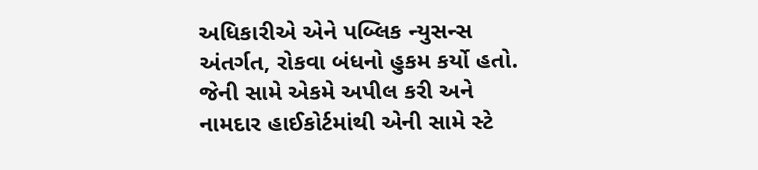અધિકારીએ એને પબ્લિક ન્યુસન્સ અંતર્ગત, રોકવા બંધનો હુકમ કર્યો હતો. જેની સામે એકમે અપીલ કરી અને નામદાર હાઈકોર્ટમાંથી એની સામે સ્ટે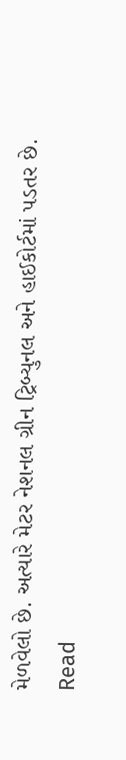મેળવેલો છે. અત્યારે મેટર નેશનલ ગ્રીન ટ્રિબ્યુનલ અને હાઈકોર્ટમાં પડતર છે.
Read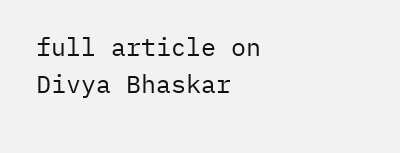full article on Divya Bhaskar